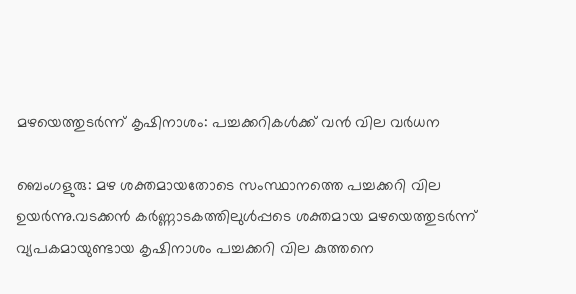മഴയെത്തുടർന്ന് കൃഷിനാശം: പച്ചക്കറികൾക്ക് വൻ വില വർധന

ബെംഗളുരു: മഴ ശക്തമായതോടെ സംസ്ഥാനത്തെ പച്ചക്കറി വില ഉയർന്നു.വടക്കൻ കർണ്ണാടകത്തിലുൾപ്പടെ ശക്തമായ മഴയെത്തുടർന്ന് വ്യപകമായുണ്ടായ കൃഷിനാശം പച്ചക്കറി വില കുത്തനെ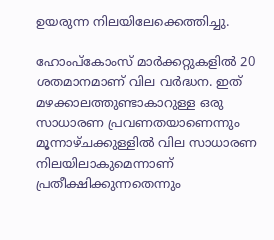ഉയരുന്ന നിലയിലേക്കെത്തിച്ചു.

ഹോംപ്കോംസ് മാർക്കറ്റുകളിൽ 20 ശതമാനമാണ് വില വർദ്ധന. ഇത് മഴക്കാലത്തുണ്ടാകാറുള്ള ഒരു സാധാരണ പ്രവണതയാണെന്നും മൂന്നാഴ്ചക്കുള്ളിൽ വില സാധാരണ നിലയിലാകുമെന്നാണ് പ്രതീക്ഷിക്കുന്നതെന്നും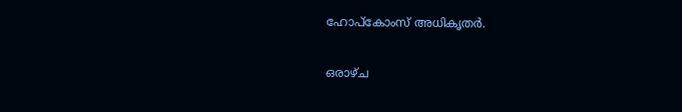ഹോപ്കോംസ് അധികൃതർ.

ഒരാഴ്ച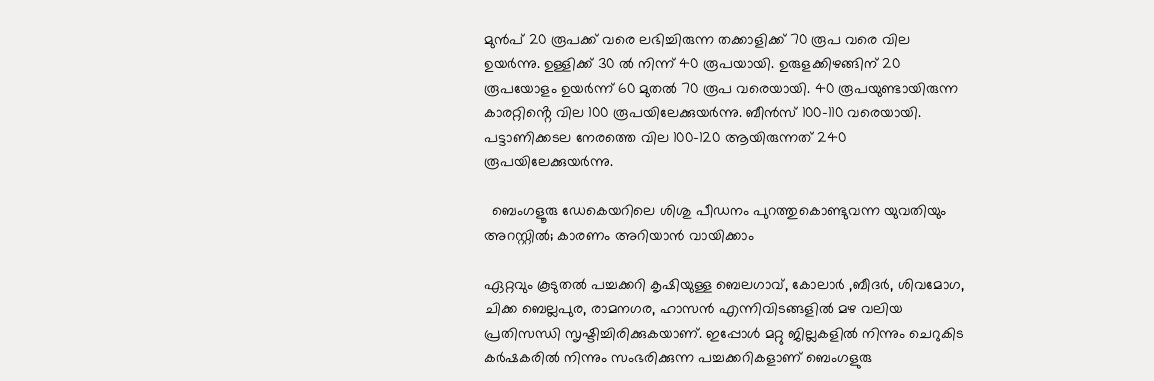മുൻപ് 20 രൂപക്ക് വരെ ലഭിച്ചിരുന്ന തക്കാളിക്ക് 70 രൂപ വരെ വില ഉയർന്നു. ഉള്ളിക്ക് 30 ൽ നിന്ന് 40 രൂപയായി. ഉരുളക്കിഴങ്ങിന് 20 രൂപയോളം ഉയർന്ന് 60 മുതൽ 70 രൂപ വരെയായി. 40 രൂപയുണ്ടായിരുന്ന കാരറ്റിൻ്റെ വില 100 രൂപയിലേക്കുയർന്നു. ബീൻസ് 100-110 വരെയായി. പട്ടാണിക്കടല നേരത്തെ വില 100-120 ആയിരുന്നത് 240 രൂപയിലേക്കുയർന്നു.

  ബെംഗളൂരു ഡേകെയറിലെ ശിശു പീഡനം പുറത്തുകൊണ്ടുവന്ന യുവതിയും അറസ്റ്റിൽ; കാരണം അറിയാൻ വായിക്കാം

ഏറ്റവും കൂടുതൽ പച്ചക്കറി കൃഷിയുള്ള ബെലഗാവ്, കോലാർ ,ബീദർ, ശിവമോഗ, ചിക്ക ബെല്ലപുര, രാമനഗര, ഹാസൻ എന്നിവിടങ്ങളിൽ മഴ വലിയ പ്രതിസന്ധി സൃഷ്ടിച്ചിരിക്കുകയാണ്. ഇപ്പോൾ മറ്റു ജില്ലകളിൽ നിന്നും ചെറുകിട കർഷകരിൽ നിന്നും സംഭരിക്കുന്ന പച്ചക്കറികളാണ് ബെംഗളുരു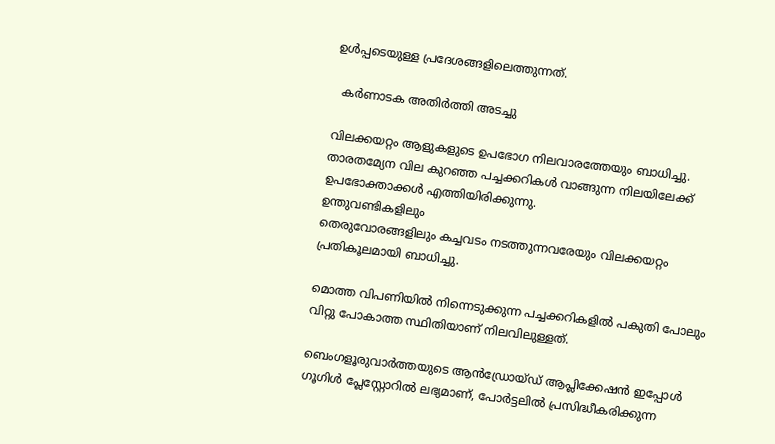ഉൾപ്പടെയുള്ള പ്രദേശങ്ങളിലെത്തുന്നത്.

  കര്‍ണാടക അതിര്‍ത്തി അടച്ചു

വിലക്കയറ്റം ആളുകളുടെ ഉപഭോഗ നിലവാരത്തേയും ബാധിച്ചു. താരതമ്യേന വില കുറഞ്ഞ പച്ചക്കറികൾ വാങ്ങുന്ന നിലയിലേക്ക് ഉപഭോക്താക്കൾ എത്തിയിരിക്കുന്നു.
ഉന്തുവണ്ടികളിലും
തെരുവോരങ്ങളിലും കച്ചവടം നടത്തുന്നവരേയും വിലക്കയറ്റം പ്രതികൂലമായി ബാധിച്ചു.

മൊത്ത വിപണിയിൽ നിന്നെടുക്കുന്ന പച്ചക്കറികളിൽ പകുതി പോലും വിറ്റു പോകാത്ത സ്ഥിതിയാണ് നിലവിലുള്ളത്.

ബെംഗളൂരുവാർത്തയുടെ ആൻഡ്രോയ്ഡ് ആപ്ലിക്കേഷൻ ഇപ്പോൾ ഗൂഗിൾ പ്ലേസ്റ്റോറിൽ ലഭ്യമാണ്, പോർട്ടലിൽ പ്രസിദ്ധീകരിക്കുന്ന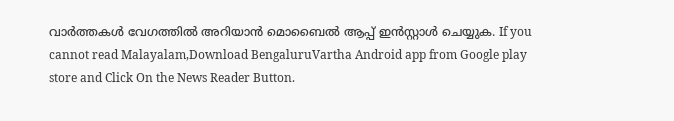വാർത്തകൾ വേഗത്തിൽ അറിയാൻ മൊബൈൽ ആപ്പ് ഇൻസ്റ്റാൾ ചെയ്യുക. If you cannot read Malayalam,Download BengaluruVartha Android app from Google play store and Click On the News Reader Button.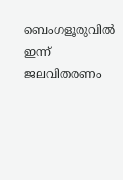ബെംഗളൂരുവിൽ ഇന്ന് ജലവിതരണം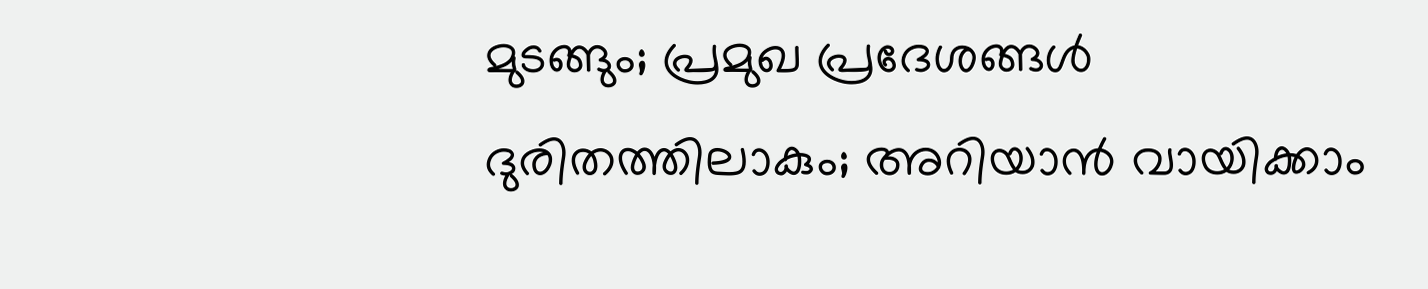മുടങ്ങും; പ്രമുഖ പ്രദേശങ്ങൾ ദുരിതത്തിലാകും; അറിയാൻ വായിക്കാം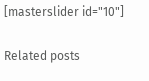[masterslider id="10"]

Related posts